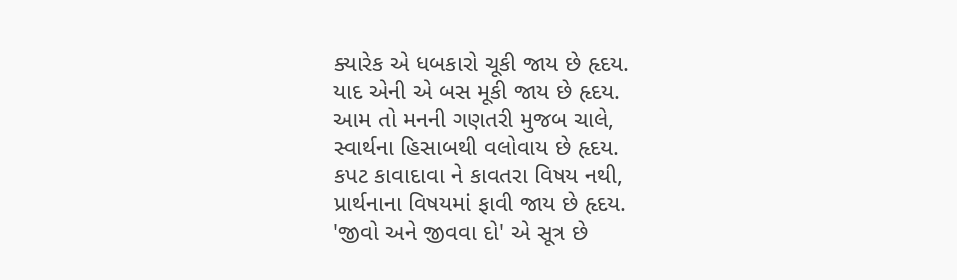ક્યારેક એ ધબકારો ચૂકી જાય છે હૃદય.
યાદ એની એ બસ મૂકી જાય છે હૃદય.
આમ તો મનની ગણતરી મુજબ ચાલે,
સ્વાર્થના હિસાબથી વલોવાય છે હૃદય.
કપટ કાવાદાવા ને કાવતરા વિષય નથી,
પ્રાર્થનાના વિષયમાં ફાવી જાય છે હૃદય.
'જીવો અને જીવવા દો' એ સૂત્ર છે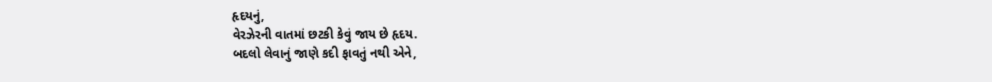હૃદયનું,
વેરઝેરની વાતમાં છટકી કેવું જાય છે હૃદય.
બદલો લેવાનું જાણે કદી ફાવતું નથી એને,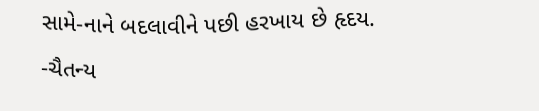સામે-નાને બદલાવીને પછી હરખાય છે હૃદય.
-ચૈતન્ય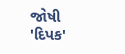જોષી 'દિપક'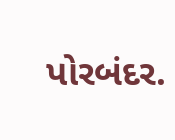પોરબંદર.